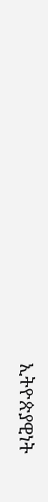ኢትዮጵያዊነት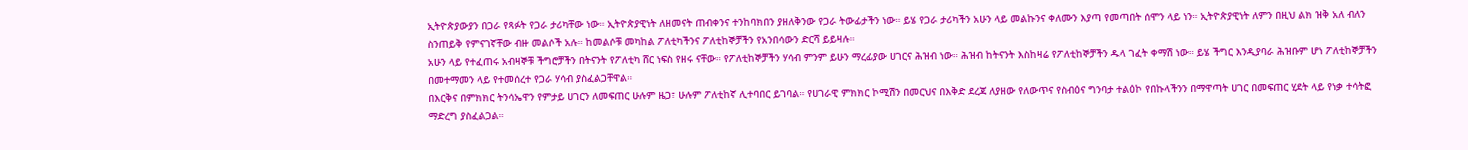ኢትዮጵያውያን በጋራ የጻፉት የጋራ ታሪካቸው ነው። ኢትዮጵያዊነት ለዘመናት ጠብቀንና ተንከባክበን ያዘለቅንው የጋራ ትውፊታችን ነው። ይሄ የጋራ ታሪካችን አሁን ላይ መልኩንና ቀለሙን እያጣ የመጣበት ሰሞን ላይ ነን። ኢትዮጵያዊነት ለምን በዚህ ልክ ዝቅ አለ ብለን ስንጠይቅ የምናገኛቸው ብዙ መልሶች አሉ። ከመልሶቹ መካከል ፖለቲካችንና ፖለቲከኞቻችን የአንበሳውን ድርሻ ይይዛሉ።
አሁን ላይ የተፈጠሩ አብዛኞቹ ችግሮቻችን በትናንት የፖለቲካ ሸር ነፍስ የዘሩ ናቸው። የፖለቲከኞቻችን ሃሳብ ምንም ይሁን ማረፊያው ሀገርና ሕዝብ ነው። ሕዝብ ከትናንት እስከዛሬ የፖለቲከኞቻችን ዱላ ገፈት ቀማሽ ነው። ይሄ ችግር እንዲያባራ ሕዝቡም ሆነ ፖለቲከኞቻችን በመተማመን ላይ የተመሰረተ የጋራ ሃሳብ ያስፈልጋቸዋል።
በእርቅና በምክክር ትንሳኤዋን የምታይ ሀገርን ለመፍጠር ሁሉም ዜጋ፣ ሁሉም ፖለቲከኛ ሊተባበር ይገባል። የሀገራዊ ምክክር ኮሚሽን በመርህና በእቅድ ደረጃ ለያዘው የለውጥና የስብዕና ግንባታ ተልዕኮ የበኩላችንን በማዋጣት ሀገር በመፍጠር ሂደት ላይ የነቃ ተሳትፎ ማድረግ ያስፈልጋል።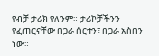የብቻ ታሪክ የለንም። ታሪኮቻችንን የፈጠርናቸው በጋራ ሰርተን፣ በጋራ አስበን ነው።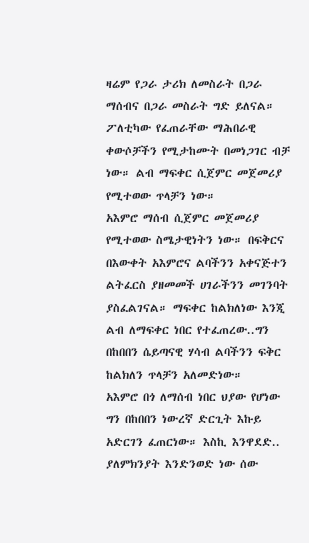ዛሬም የጋራ ታሪክ ለመስራት በጋራ ማሰብና በጋራ መስራት ግድ ይለናል። ፖለቲካው የፈጠራቸው ማሕበራዊ ቀውሶቻችን የሚታከሙት በመነጋገር ብቻ ነው። ልብ ማፍቀር ሲጀምር መጀመሪያ የሚተወው ጥላቻን ነው።
አእምሮ ማሰብ ሲጀምር መጀመሪያ የሚተወው ስሜታዊነትን ነው። በፍቅርና በእውቀት አእምሮና ልባችንን አቀናጅተን ልትፈርስ ያዘመመች ሀገራችንን መገንባት ያስፈልገናል። ማፍቀር ከልክለነው እንጂ ልብ ለማፍቀር ነበር የተፈጠረው..ግን በከበበን ሴይጣናዊ ሃሳብ ልባችንን ፍቅር ከልክለን ጥላቻን አለመድነው።
አእምሮ በጎ ለማሰብ ነበር ህያው የሆነው ግን በከበበን ነውረኛ ድርጊት እኩይ አድርገን ፈጠርነው። እስኪ እንዋደድ.. ያለምክንያት እንድንወድ ነው ሰው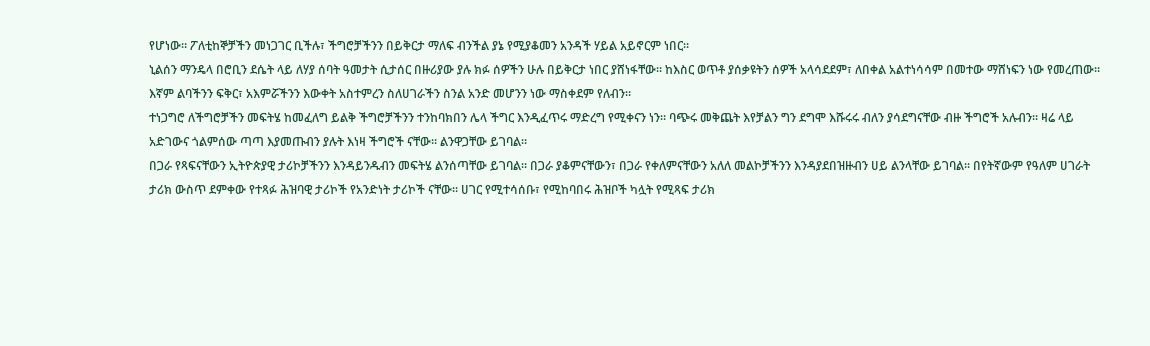የሆነው። ፖለቲከኞቻችን መነጋገር ቢችሉ፣ ችግሮቻችንን በይቅርታ ማለፍ ብንችል ያኔ የሚያቆመን አንዳች ሃይል አይኖርም ነበር።
ኒልሰን ማንዴላ በሮቢን ደሴት ላይ ለሃያ ሰባት ዓመታት ሲታሰር በዙሪያው ያሉ ክፉ ሰዎችን ሁሉ በይቅርታ ነበር ያሸነፋቸው። ከእስር ወጥቶ ያሰቃዩትን ሰዎች አላሳደደም፣ ለበቀል አልተነሳሳም በመተው ማሸነፍን ነው የመረጠው። እኛም ልባችንን ፍቅር፣ አእምሯችንን እውቀት አስተምረን ስለሀገራችን ስንል አንድ መሆንን ነው ማስቀደም የለብን።
ተነጋግሮ ለችግሮቻችን መፍትሄ ከመፈለግ ይልቅ ችግሮቻችንን ተንከባክበን ሌላ ችግር እንዲፈጥሩ ማድረግ የሚቀናን ነን። ባጭሩ መቅጨት እየቻልን ግን ደግሞ እሹሩሩ ብለን ያሳደግናቸው ብዙ ችግሮች አሉብን። ዛሬ ላይ አድገውና ጎልምሰው ጣጣ እያመጡብን ያሉት እነዛ ችግሮች ናቸው። ልንዋጋቸው ይገባል።
በጋራ የጻፍናቸውን ኢትዮጵያዊ ታሪኮቻችንን እንዳይንዱብን መፍትሄ ልንሰጣቸው ይገባል። በጋራ ያቆምናቸውን፣ በጋራ የቀለምናቸውን አለለ መልኮቻችንን እንዳያደበዝዙብን ሀይ ልንላቸው ይገባል። በየትኛውም የዓለም ሀገራት ታሪክ ውስጥ ደምቀው የተጻፉ ሕዝባዊ ታሪኮች የአንድነት ታሪኮች ናቸው። ሀገር የሚተሳሰቡ፣ የሚከባበሩ ሕዝቦች ካሏት የሚጻፍ ታሪክ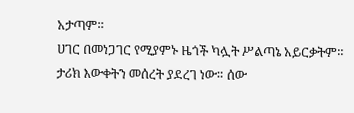አታጣም።
ሀገር በመነጋገር የሚያምኑ ዜጎች ካሏት ሥልጣኔ አይርቃትም። ታሪክ እውቀትን መሰረት ያደረገ ነው። ሰው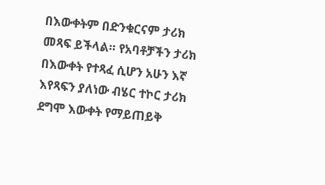በእውቀትም በድንቁርናም ታሪክ መጻፍ ይችላል። የአባቶቻችን ታሪክ በእውቀት የተጻፈ ሲሆን አሁን እኛ እየጻፍን ያለነው ብሄር ተኮር ታሪክ ደግሞ እውቀት የማይጠይቅ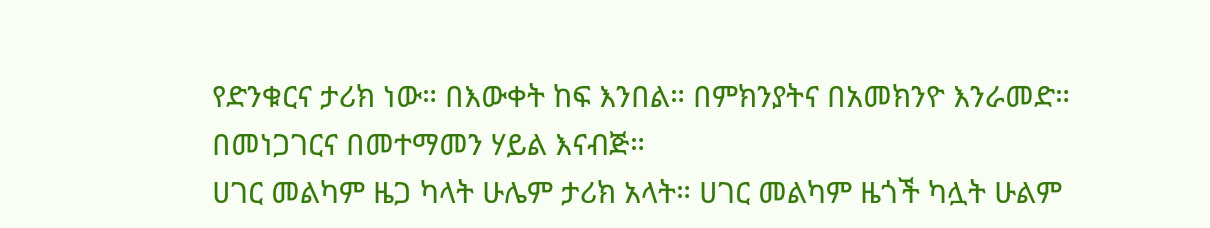የድንቁርና ታሪክ ነው። በእውቀት ከፍ እንበል። በምክንያትና በአመክንዮ እንራመድ። በመነጋገርና በመተማመን ሃይል እናብጅ።
ሀገር መልካም ዜጋ ካላት ሁሌም ታሪክ አላት። ሀገር መልካም ዜጎች ካሏት ሁልም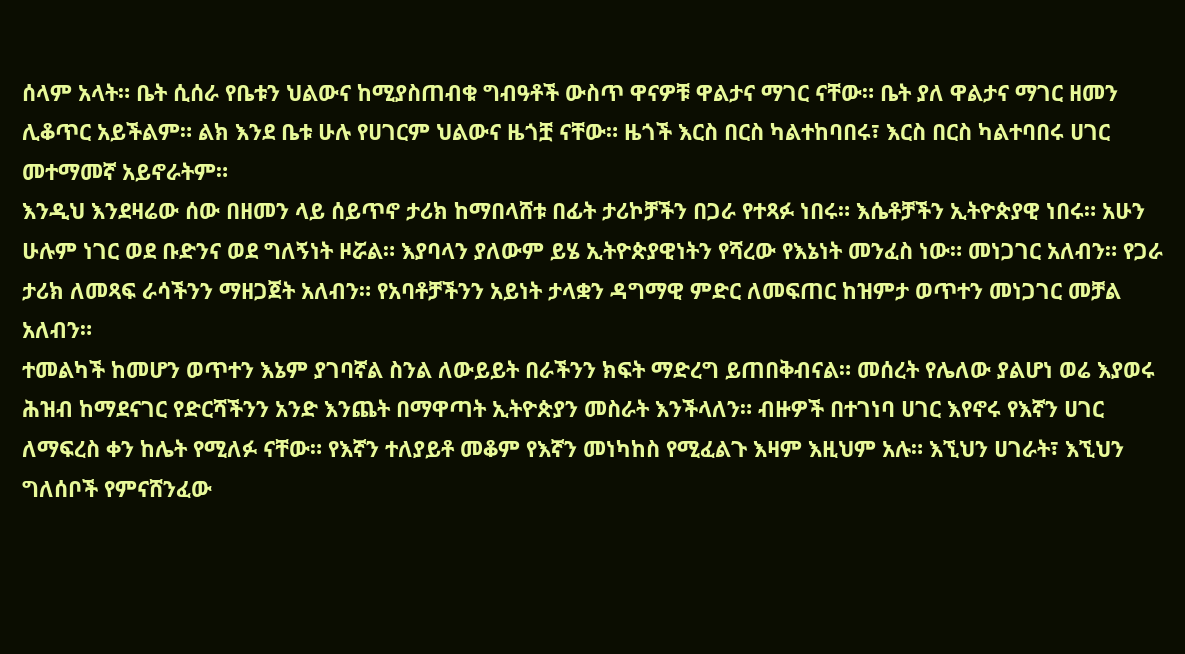ሰላም አላት። ቤት ሲሰራ የቤቱን ህልውና ከሚያስጠብቁ ግብዓቶች ውስጥ ዋናዎቹ ዋልታና ማገር ናቸው። ቤት ያለ ዋልታና ማገር ዘመን ሊቆጥር አይችልም። ልክ እንደ ቤቱ ሁሉ የሀገርም ህልውና ዜጎቿ ናቸው። ዜጎች እርስ በርስ ካልተከባበሩ፣ እርስ በርስ ካልተባበሩ ሀገር መተማመኛ አይኖራትም።
እንዲህ እንደዛሬው ሰው በዘመን ላይ ሰይጥኖ ታሪክ ከማበላሸቱ በፊት ታሪኮቻችን በጋራ የተጻፉ ነበሩ። እሴቶቻችን ኢትዮጵያዊ ነበሩ። አሁን ሁሉም ነገር ወደ ቡድንና ወደ ግለኝነት ዞሯል። እያባላን ያለውም ይሄ ኢትዮጵያዊነትን የሻረው የእኔነት መንፈስ ነው። መነጋገር አለብን። የጋራ ታሪክ ለመጻፍ ራሳችንን ማዘጋጀት አለብን። የአባቶቻችንን አይነት ታላቋን ዳግማዊ ምድር ለመፍጠር ከዝምታ ወጥተን መነጋገር መቻል አለብን።
ተመልካች ከመሆን ወጥተን እኔም ያገባኛል ስንል ለውይይት በራችንን ክፍት ማድረግ ይጠበቅብናል። መሰረት የሌለው ያልሆነ ወሬ እያወሩ ሕዝብ ከማደናገር የድርሻችንን አንድ እንጨት በማዋጣት ኢትዮጵያን መስራት እንችላለን። ብዙዎች በተገነባ ሀገር እየኖሩ የእኛን ሀገር ለማፍረስ ቀን ከሌት የሚለፉ ናቸው። የእኛን ተለያይቶ መቆም የእኛን መነካከስ የሚፈልጉ እዛም እዚህም አሉ። እኚህን ሀገራት፣ እኚህን ግለሰቦች የምናሸንፈው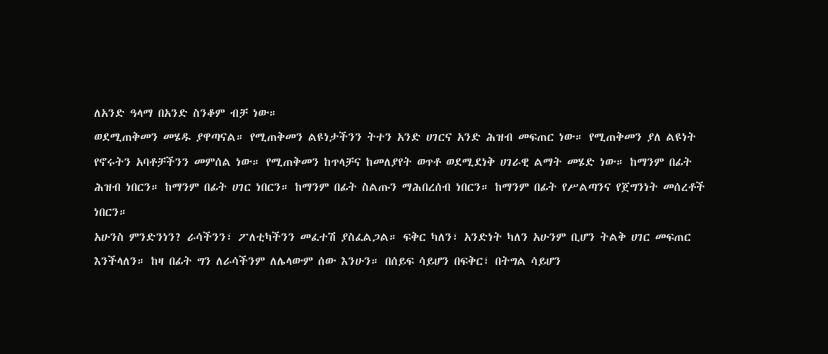ለአንድ ዓላማ በአንድ ስንቆም ብቻ ነው።
ወደሚጠቅመን መሄዱ ያዋጣናል። የሚጠቅመን ልዩነታችንን ትተን አንድ ሀገርና አንድ ሕዝብ መፍጠር ነው። የሚጠቅመን ያለ ልዩነት የኖሩትን አባቶቻችንን መምሰል ነው። የሚጠቅመን ከጥላቻና ከመለያየት ወጥቶ ወደሚደነቅ ሀገራዊ ልማት መሄድ ነው። ከማንም በፊት ሕዝብ ነበርን። ከማንም በፊት ሀገር ነበርን። ከማንም በፊት ስልጡን ማሕበረሰብ ነበርን። ከማንም በፊት የሥልጣንና የጀግንነት መሰረቶች ነበርን።
አሁንስ ምንድንነን? ራሳችንን፣ ፖለቲካችንን መፈተሽ ያስፈልጋል። ፍቅር ካለን፣ አንድነት ካለን አሁንም ቢሆን ትልቅ ሀገር መፍጠር እንችላለን። ከዛ በፊት ግን ለራሳችንም ለሌላውም ሰው እንሁን። በሰይፍ ሳይሆን በፍቅር፣ በትግል ሳይሆን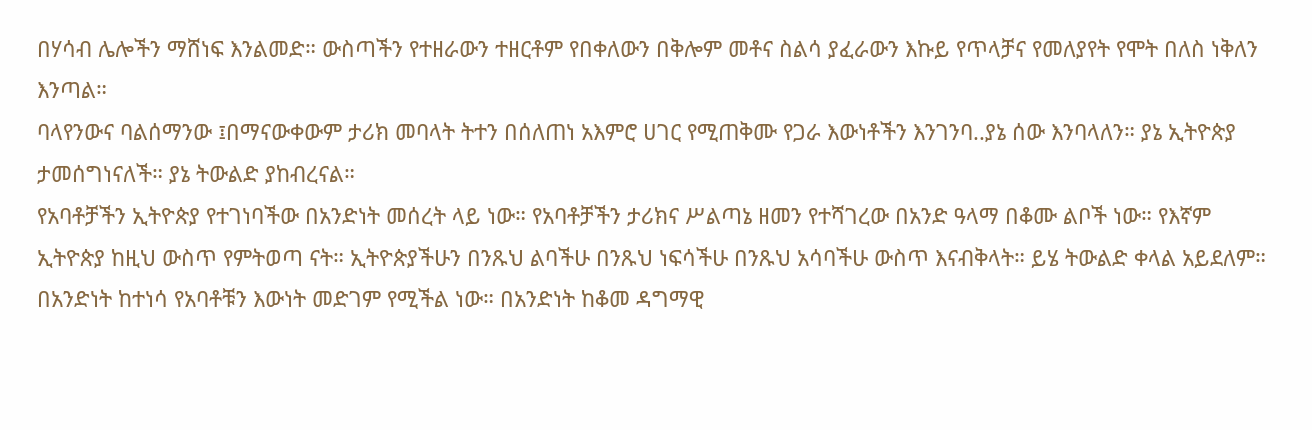በሃሳብ ሌሎችን ማሸነፍ እንልመድ። ውስጣችን የተዘራውን ተዘርቶም የበቀለውን በቅሎም መቶና ስልሳ ያፈራውን እኩይ የጥላቻና የመለያየት የሞት በለስ ነቅለን እንጣል።
ባላየንውና ባልሰማንው ፤በማናውቀውም ታሪክ መባላት ትተን በሰለጠነ አእምሮ ሀገር የሚጠቅሙ የጋራ እውነቶችን እንገንባ..ያኔ ሰው እንባላለን። ያኔ ኢትዮጵያ ታመሰግነናለች። ያኔ ትውልድ ያከብረናል።
የአባቶቻችን ኢትዮጵያ የተገነባችው በአንድነት መሰረት ላይ ነው። የአባቶቻችን ታሪክና ሥልጣኔ ዘመን የተሻገረው በአንድ ዓላማ በቆሙ ልቦች ነው። የእኛም ኢትዮጵያ ከዚህ ውስጥ የምትወጣ ናት። ኢትዮጵያችሁን በንጹህ ልባችሁ በንጹህ ነፍሳችሁ በንጹህ አሳባችሁ ውስጥ እናብቅላት። ይሄ ትውልድ ቀላል አይደለም። በአንድነት ከተነሳ የአባቶቹን እውነት መድገም የሚችል ነው። በአንድነት ከቆመ ዳግማዊ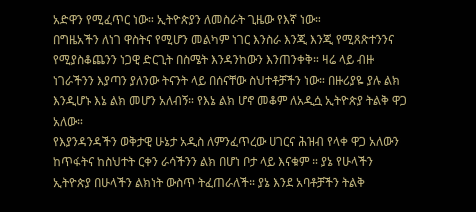አድዋን የሚፈጥር ነው። ኢትዮጵያን ለመስራት ጊዜው የእኛ ነው።
በግዜአችን ለነገ ዋስትና የሚሆን መልካም ነገር እንስራ እንጂ እንጂ የሚጸጽተንንና የሚያስቆጨንን ነጋዊ ድርጊት በስሜት እንዳንከውን እንጠንቀቅ። ዛሬ ላይ ብዙ ነገራችንን እያጣን ያለንው ትናንት ላይ በሰናቸው ስህተቶቻችን ነው። በዙሪያዬ ያሉ ልክ እንዲሆኑ እኔ ልክ መሆን አለብኝ። የእኔ ልክ ሆኖ መቆም ለአዲሷ ኢትዮጵያ ትልቅ ዋጋ አለው።
የእያንዳንዳችን ወቅታዊ ሁኔታ አዲስ ለምንፈጥረው ሀገርና ሕዝብ የላቀ ዋጋ አለውን ከጥፋትና ከስህተት ርቀን ራሳችንን ልክ በሆነ ቦታ ላይ እናቁም ። ያኔ የሁላችን ኢትዮጵያ በሁላችን ልክነት ውስጥ ትፈጠራለች። ያኔ እንደ አባቶቻችን ትልቅ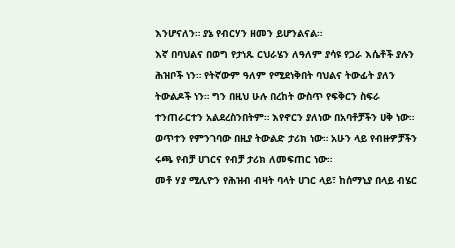እንሆናለን። ያኔ የብርሃን ዘመን ይሆንልናል።
እኛ በባህልና በወግ የታነጹ ርህራሄን ለዓለም ያሳዩ የጋራ እሴቶች ያሉን ሕዝቦች ነን። የትኛውም ዓለም የሚደነቅበት ባህልና ትውፊት ያለን ትውልዶች ነን። ግን በዚህ ሁሉ በረከት ውስጥ የፍቅርን ስፍራ ተንጠራርተን አልደረስንበትም። እየኖርን ያለነው በአባቶቻችን ሀቅ ነው። ወጥተን የምንገባው በዚያ ትውልድ ታሪክ ነው። አሁን ላይ የብዙዎቻችን ሩጫ የብቻ ሀገርና የብቻ ታሪክ ለመፍጠር ነው።
መቶ ሃያ ሚሊዮን የሕዝብ ብዛት ባላት ሀገር ላይ፣ ከሰማኒያ በላይ ብሄር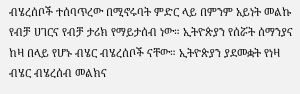ብሄረሰቦች ተሰባጥረው በሚኖሩባት ምድር ላይ በምንም አይነት መልኩ የብቻ ሀገርና የብቻ ታሪክ የማይታሰብ ነው። ኢትዮጵያን የሰሯት ሰማንያና ከዛ በላይ የሆኑ ብሄር ብሄረሰቦች ናቸው። ኢትዮጵያን ያደመቋት የነዛ ብሄር ብሄረሰብ መልክና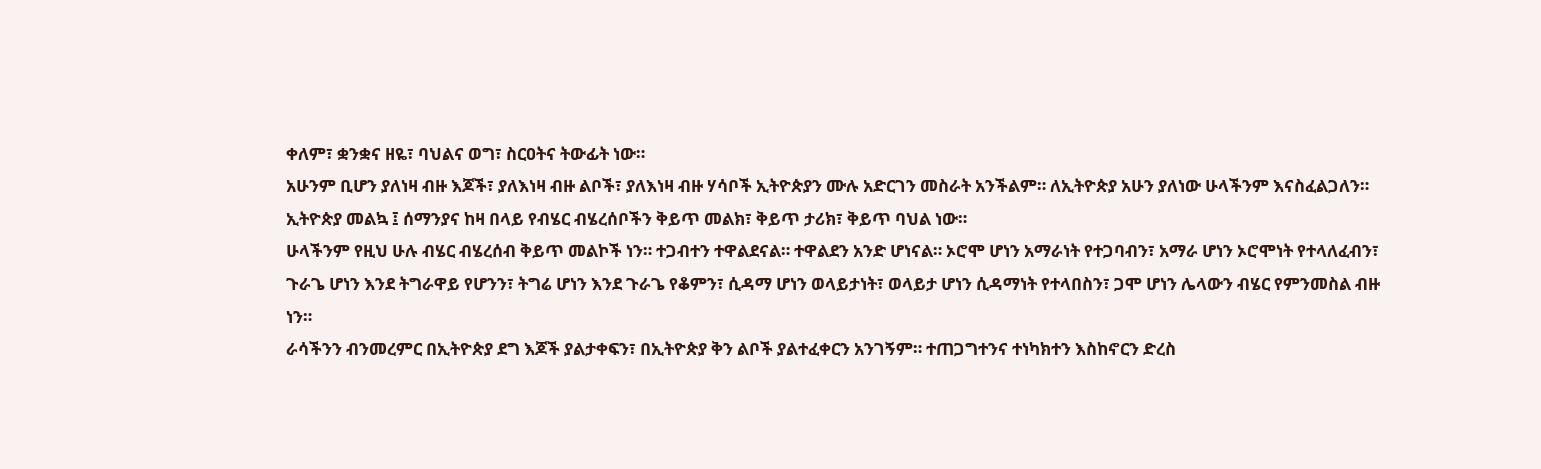ቀለም፣ ቋንቋና ዘዬ፣ ባህልና ወግ፣ ስርዐትና ትውፊት ነው።
አሁንም ቢሆን ያለነዛ ብዙ እጆች፣ ያለእነዛ ብዙ ልቦች፣ ያለእነዛ ብዙ ሃሳቦች ኢትዮጵያን ሙሉ አድርገን መስራት አንችልም። ለኢትዮጵያ አሁን ያለነው ሁላችንም እናስፈልጋለን። ኢትዮጵያ መልኳ ፤ ሰማንያና ከዛ በላይ የብሄር ብሄረሰቦችን ቅይጥ መልክ፣ ቅይጥ ታሪክ፣ ቅይጥ ባህል ነው።
ሁላችንም የዚህ ሁሉ ብሄር ብሄረሰብ ቅይጥ መልኮች ነን። ተጋብተን ተዋልደናል። ተዋልደን አንድ ሆነናል። ኦሮሞ ሆነን አማራነት የተጋባብን፣ አማራ ሆነን ኦሮሞነት የተላለፈብን፣ ጉራጌ ሆነን እንደ ትግራዋይ የሆንን፣ ትግሬ ሆነን እንደ ጉራጌ የቆምን፣ ሲዳማ ሆነን ወላይታነት፣ ወላይታ ሆነን ሲዳማነት የተላበስን፣ ጋሞ ሆነን ሌላውን ብሄር የምንመስል ብዙ ነን።
ራሳችንን ብንመረምር በኢትዮጵያ ደግ እጆች ያልታቀፍን፣ በኢትዮጵያ ቅን ልቦች ያልተፈቀርን አንገኝም። ተጠጋግተንና ተነካክተን እስከኖርን ድረስ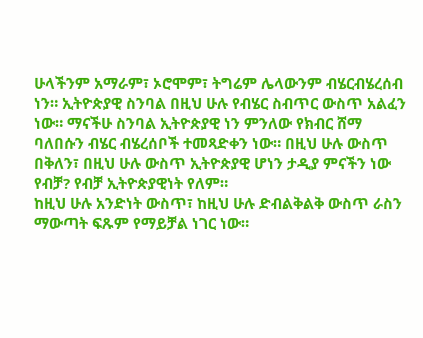ሁላችንም አማራም፣ ኦሮሞም፣ ትግሬም ሌላውንም ብሄርብሄረሰብ ነን። ኢትዮጵያዊ ስንባል በዚህ ሁሉ የብሄር ስብጥር ውስጥ አልፈን ነው። ማናችሁ ስንባል ኢትዮጵያዊ ነን ምንለው የክብር ሸማ ባለበሱን ብሄር ብሄረሰቦች ተመጻድቀን ነው። በዚህ ሁሉ ውስጥ በቅለን፣ በዚህ ሁሉ ውስጥ ኢትዮጵያዊ ሆነን ታዲያ ምናችን ነው የብቻ? የብቻ ኢትዮጵያዊነት የለም።
ከዚህ ሁሉ አንድነት ውስጥ፣ ከዚህ ሁሉ ድብልቅልቅ ውስጥ ራስን ማውጣት ፍጹም የማይቻል ነገር ነው።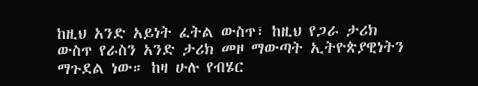ከዚህ አንድ አይነት ፈትል ውስጥ፣ ከዚህ የጋራ ታሪክ ውስጥ የራስን አንድ ታሪክ መዞ ማውጣት ኢትዮጵያዊነትን ማጉደል ነው። ከዛ ሁሉ የብሄር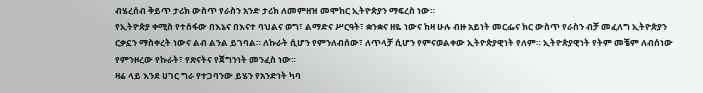ብሄረሰብ ቅይጥ ታሪክ ውስጥ የራስን አንድ ታሪክ ለመምዘዝ መሞከር ኢትዮጵያን ማፍረስ ነው።
የኢትዮጵያ ቀሚስ የተሰፋው በእኔና በእናተ ባህልና ወግ፣ ልማድና ሥርዓት፣ ቋንቋና ዘዬ ነውና ከዛ ሁሉ ብዙ አይነት መርፌና ክር ውስጥ የራስን ብቻ መፈለግ ኢትዮጵያን ርቃኗን ማስቀረት ነውና ልብ ልንል ይገባል። ለኩራት ሲሆን የምንለብሰው፣ ለጥላቻ ሲሆን የምናወልቀው ኢትዮጵያዊነት የለም። ኢትዮጵያዊነት የትም መቼም ለብሰነው የምንዞረው የኩራት፣ የጽናትና የጀግንነት መንፈስ ነው።
ዛሬ ላይ እንደ ሀገር ግራ የተጋባንው ይሄን የአንድነት ካባ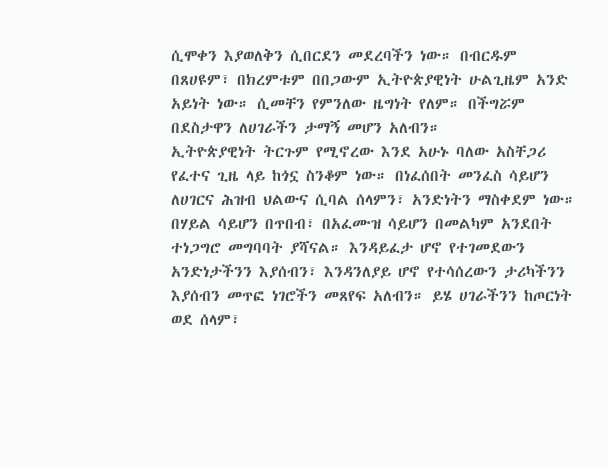ሲሞቀን እያወለቅን ሲበርደን መደረባችን ነው። በብርዱም በጸሀዩም፣ በክረምቱም በበጋውም ኢትዮጵያዊነት ሁልጊዜም አንድ አይነት ነው። ሲመቸን የምንለው ዜግነት የለም። በችግሯም በደስታዋን ለሀገራችን ታማኝ መሆን አለብን።
ኢትዮጵያዊነት ትርጉም የሚኖረው እንደ አሁኑ ባለው አስቸጋሪ የፈተና ጊዜ ላይ ከጎኗ ስንቆም ነው። በነፈሰበት መንፈስ ሳይሆን ለሀገርና ሕዝብ ህልውና ሲባል ሰላምን፣ አንድነትን ማስቀደም ነው። በሃይል ሳይሆን በጥበብ፣ በአፈሙዝ ሳይሆን በመልካም አንደበት ተነጋግሮ መግባባት ያሻናል። እንዳይፈታ ሆኖ የተገመደውን አንድነታችንን እያሰብን፣ እንዳንለያይ ሆኖ የተሳሰረውን ታሪካችንን እያሰብን መጥፎ ነገሮችን መጸየፍ አለብን። ይሄ ሀገራችንን ከጦርነት ወደ ሰላም፣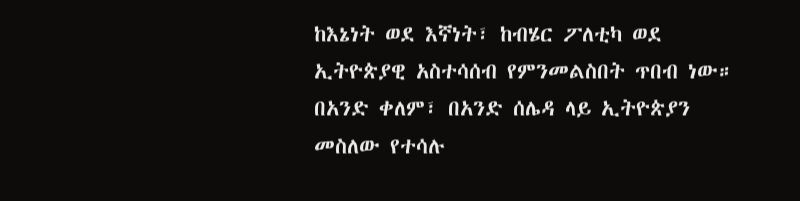ከእኔነት ወደ እኛነት፣ ከብሄር ፖለቲካ ወደ ኢትዮጵያዊ አስተሳሰብ የምንመልስበት ጥበብ ነው።
በአንድ ቀለም፣ በአንድ ሰሌዳ ላይ ኢትዮጵያን መስለው የተሳሉ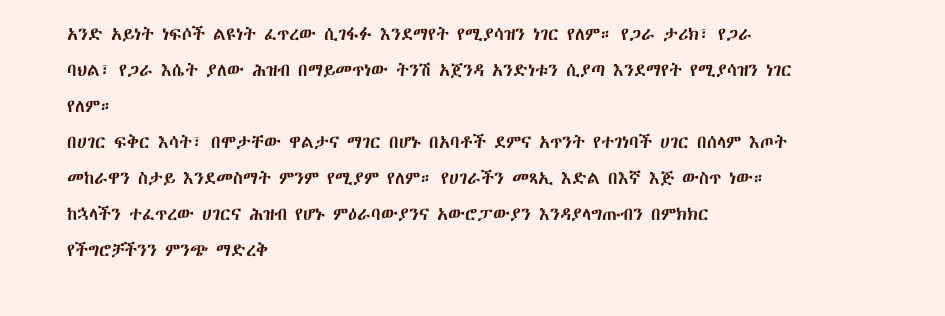አንድ አይነት ነፍሶች ልዩነት ፈጥረው ሲገፋፉ እንደማየት የሚያሳዝን ነገር የለም። የጋራ ታሪክ፣ የጋራ ባህል፣ የጋራ እሴት ያለው ሕዝብ በማይመጥነው ትንሽ አጀንዳ አንድነቱን ሲያጣ እንደማየት የሚያሳዝን ነገር የለም።
በሀገር ፍቅር እሳት፣ በሞታቸው ዋልታና ማገር በሆኑ በአባቶች ደምና አጥንት የተገነባች ሀገር በሰላም እጦት መከራዋን ስታይ እንደመስማት ምንም የሚያም የለም። የሀገራችን መጻኢ እድል በእኛ እጅ ውስጥ ነው። ከኋላችን ተፈጥረው ሀገርና ሕዝብ የሆኑ ምዕራባውያንና አውሮፓውያን እንዳያላግጡብን በምክክር የችግሮቻችንን ምንጭ ማድረቅ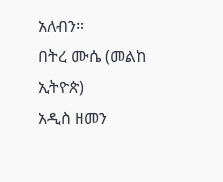አለብን።
በትረ ሙሴ (መልከ ኢትዮጵ)
አዲስ ዘመን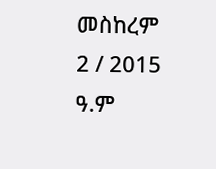መስከረም 2 / 2015 ዓ.ም